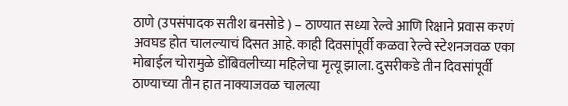ठाणे (उपसंपादक सतीश बनसोडे ) – ठाण्यात सध्या रेल्वे आणि रिक्षाने प्रवास करणं अवघड होत चालल्याचं दिसत आहे. काही दिवसांपूर्वी कळवा रेल्वे स्टेशनजवळ एका मोबाईल चोरामुळे डोंबिवलीच्या महिलेचा मृत्यू झाला. दुसरीकडे तीन दिवसांपूर्वी ठाण्याच्या तीन हात नाक्याजवळ चालत्या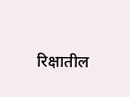रिक्षातील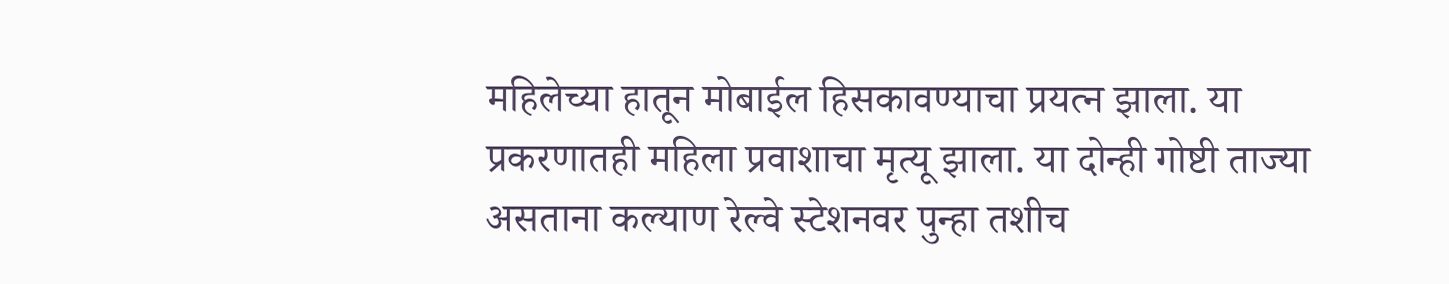महिलेच्या हातून मोबाईल हिसकावण्याचा प्रयत्न झाला. या प्रकरणातही महिला प्रवाशाचा मृत्यू झाला. या दोन्ही गोष्टी ताज्या असताना कल्याण रेल्वे स्टेशनवर पुन्हा तशीच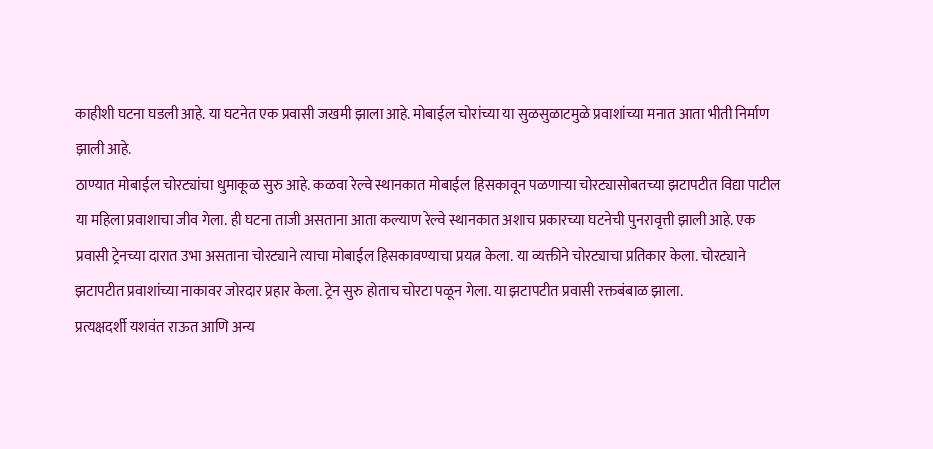काहीशी घटना घडली आहे. या घटनेत एक प्रवासी जखमी झाला आहे. मोबाईल चोरांच्या या सुळसुळाटमुळे प्रवाशांच्या मनात आता भीती निर्माण झाली आहे.
ठाण्यात मोबाईल चोरट्यांचा धुमाकूळ सुरु आहे. कळवा रेल्वे स्थानकात मोबाईल हिसकावून पळणाऱ्या चोरट्यासोबतच्या झटापटीत विद्या पाटील या महिला प्रवाशाचा जीव गेला. ही घटना ताजी असताना आता कल्याण रेल्वे स्थानकात अशाच प्रकारच्या घटनेची पुनरावृत्ती झाली आहे. एक प्रवासी ट्रेनच्या दारात उभा असताना चोरट्याने त्याचा मोबाईल हिसकावण्याचा प्रयत्न केला. या व्यक्तीने चोरट्याचा प्रतिकार केला. चोरट्याने झटापटीत प्रवाशांच्या नाकावर जोरदार प्रहार केला. ट्रेन सुरु होताच चोरटा पळून गेला. या झटापटीत प्रवासी रक्तबंबाळ झाला.
प्रत्यक्षदर्शी यशवंत राऊत आणि अन्य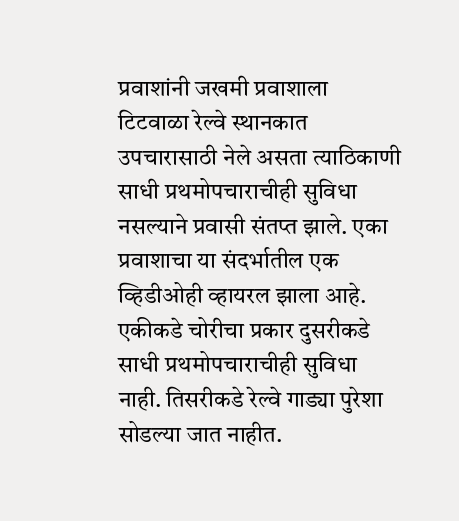प्रवाशांनी जखमी प्रवाशाला टिटवाळा रेल्वे स्थानकात उपचारासाठी नेले असता त्याठिकाणी साधी प्रथमोपचाराचीही सुविधा नसल्याने प्रवासी संतप्त झाले. एका प्रवाशाचा या संदर्भातील एक व्हिडीओही व्हायरल झाला आहे. एकीकडे चोरीचा प्रकार दुसरीकडे साधी प्रथमोपचाराचीही सुविधा नाही. तिसरीकडे रेल्वे गाड्या पुरेशा सोडल्या जात नाहीत.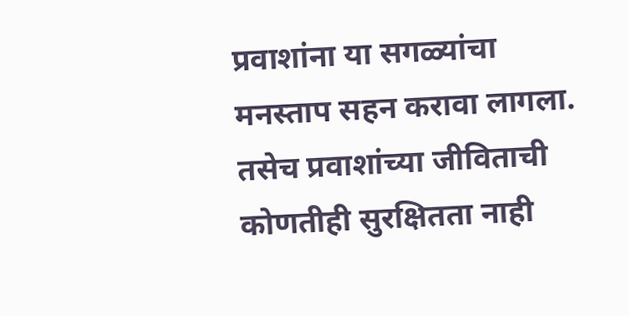प्रवाशांना या सगळ्यांचा मनस्ताप सहन करावा लागला. तसेच प्रवाशांच्या जीविताची कोणतीही सुरक्षितता नाही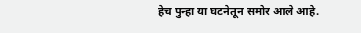हेच पुन्हा या घटनेतून समोर आले आहे.